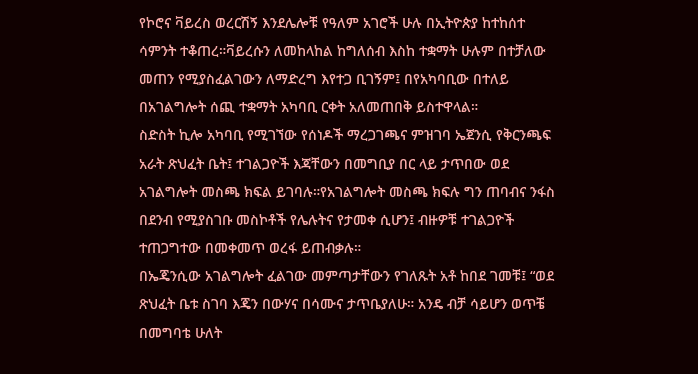የኮሮና ቫይረስ ወረርሽኝ እንደሌሎቹ የዓለም አገሮች ሁሉ በኢትዮጵያ ከተከሰተ ሳምንት ተቆጠረ።ቫይረሱን ለመከላከል ከግለሰብ እስከ ተቋማት ሁሉም በተቻለው መጠን የሚያስፈልገውን ለማድረግ እየተጋ ቢገኝም፤ በየአካባቢው በተለይ በአገልግሎት ሰጪ ተቋማት አካባቢ ርቀት አለመጠበቅ ይስተዋላል።
ስድስት ኪሎ አካባቢ የሚገኘው የሰነዶች ማረጋገጫና ምዝገባ ኤጀንሲ የቅርንጫፍ አራት ጽህፈት ቤት፤ ተገልጋዮች እጃቸውን በመግቢያ በር ላይ ታጥበው ወደ አገልግሎት መስጫ ክፍል ይገባሉ።የአገልግሎት መስጫ ክፍሉ ግን ጠባብና ንፋስ በደንብ የሚያስገቡ መስኮቶች የሌሉትና የታመቀ ሲሆን፤ ብዙዎቹ ተገልጋዮች ተጠጋግተው በመቀመጥ ወረፋ ይጠብቃሉ።
በኤጄንሲው አገልግሎት ፈልገው መምጣታቸውን የገለጹት አቶ ከበደ ገመቹ፤ “ወደ ጽህፈት ቤቱ ስገባ እጄን በውሃና በሳሙና ታጥቤያለሁ። አንዴ ብቻ ሳይሆን ወጥቼ በመግባቴ ሁለት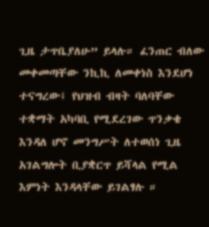ጊዜ ታጥቤያለሁ” ይላሉ። ፈንጠር ብለው መቀመጣቸው ንኪኪ ለመቀነስ እንደሆነ ተናግረው፤ የህዝብ ብዛት ባለባቸው ተቋማት አካባቢ የሚደረገው ጥንቃቄ እንዳለ ሆኖ መንግሥት ለተወሰነ ጊዜ አገልግሎት ቢያቋርጥ ይሻላል የሚል እምነት እንዳላቸው ይገልፃሉ ።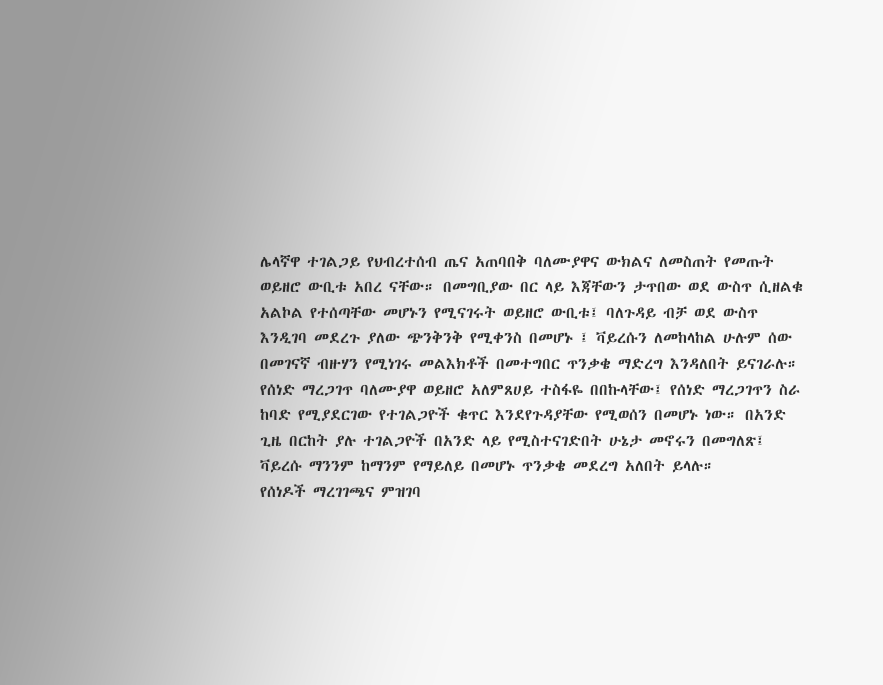ሌላኛዋ ተገልጋይ የህብረተሰብ ጤና አጠባበቅ ባለሙያዋና ውክልና ለመስጠት የመጡት ወይዘሮ ውቢቱ አበረ ናቸው። በመግቢያው በር ላይ እጃቸውን ታጥበው ወደ ውስጥ ሲዘልቁ አልኮል የተሰጣቸው መሆኑን የሚናገሩት ወይዘሮ ውቢቱ፤ ባለጉዳይ ብቻ ወደ ውስጥ እንዲገባ መደረጉ ያለው ጭንቅንቅ የሚቀንስ በመሆኑ ፤ ቫይረሱን ለመከላከል ሁሉም ሰው በመገናኛ ብዙሃን የሚነገሩ መልእክቶች በመተግበር ጥንቃቄ ማድረግ እንዳለበት ይናገራሉ።
የሰነድ ማረጋገጥ ባለሙያዋ ወይዘሮ አለምጸሀይ ተስፋዬ በበኩላቸው፤ የሰነድ ማረጋገጥን ስራ ከባድ የሚያደርገው የተገልጋዮች ቁጥር እንደየጉዳያቸው የሚወሰን በመሆኑ ነው። በአንድ ጊዜ በርከት ያሉ ተገልጋዮች በአንድ ላይ የሚስተናገድበት ሁኔታ መኖሩን በመግለጽ፤ ቫይረሱ ማንንም ከማንም የማይለይ በመሆኑ ጥንቃቄ መደረግ አለበት ይላሉ።
የሰነዶች ማረገገጫና ምዝገባ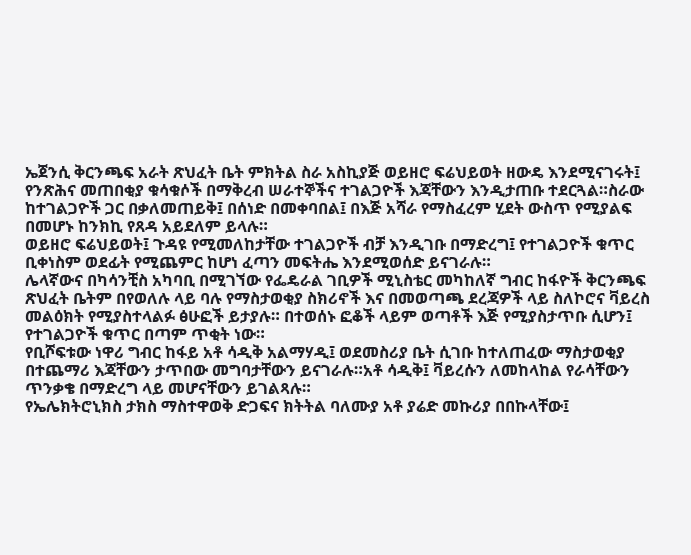ኤጀንሲ ቅርንጫፍ አራት ጽህፈት ቤት ምክትል ስራ አስኪያጅ ወይዘሮ ፍሬህይወት ዘውዴ እንደሚናገሩት፤ የንጽሕና መጠበቂያ ቁሳቁሶች በማቅረብ ሠራተኞችና ተገልጋዮች እጃቸውን እንዲታጠቡ ተደርጓል።ስራው ከተገልጋዮች ጋር በቃለመጠይቅ፤ በሰነድ በመቀባበል፤ በእጅ አሻራ የማስፈረም ሂደት ውስጥ የሚያልፍ በመሆኑ ከንክኪ የጸዳ አይደለም ይላሉ።
ወይዘሮ ፍሬህይወት፤ ጉዳዩ የሚመለከታቸው ተገልጋዮች ብቻ እንዲገቡ በማድረግ፤ የተገልጋዮች ቁጥር ቢቀነስም ወደፊት የሚጨምር ከሆነ ፈጣን መፍትሔ እንደሚወሰድ ይናገራሉ።
ሌላኛውና በካሳንቺስ አካባቢ በሚገኘው የፌዴራል ገቢዎች ሚኒስቴር መካከለኛ ግብር ከፋዮች ቅርንጫፍ ጽህፈት ቤትም በየወለሉ ላይ ባሉ የማስታወቂያ ስክሪኖች እና በመወጣጫ ደረጃዎች ላይ ስለኮሮና ቫይረስ መልዕክት የሚያስተላልፉ ፅሁፎች ይታያሉ። በተወሰኑ ፎቆች ላይም ወጣቶች እጅ የሚያስታጥቡ ሲሆን፤ የተገልጋዮች ቁጥር በጣም ጥቂት ነው።
የቢሾፍቱው ነዋሪ ግብር ከፋይ አቶ ሳዲቅ አልማሃዲ፤ ወደመስሪያ ቤት ሲገቡ ከተለጠፈው ማስታወቂያ በተጨማሪ እጃቸውን ታጥበው መግባታቸውን ይናገራሉ።አቶ ሳዲቅ፤ ቫይረሱን ለመከላከል የራሳቸውን ጥንቃቄ በማድረግ ላይ መሆናቸውን ይገልጻሉ።
የኤሌክትሮኒክስ ታክስ ማስተዋወቅ ድጋፍና ክትትል ባለሙያ አቶ ያሬድ መኩሪያ በበኩላቸው፤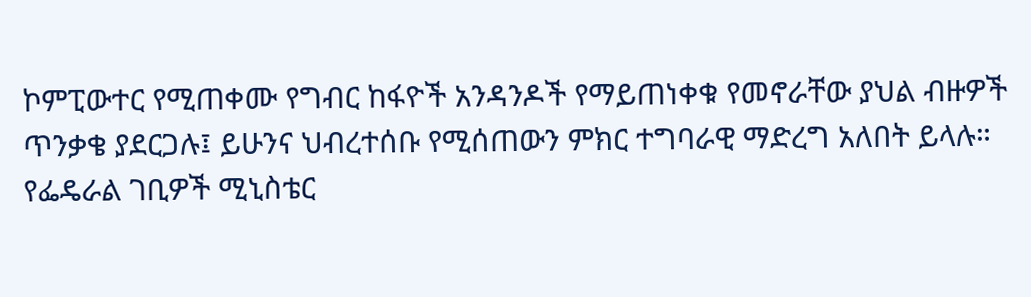ኮምፒውተር የሚጠቀሙ የግብር ከፋዮች አንዳንዶች የማይጠነቀቁ የመኖራቸው ያህል ብዙዎች ጥንቃቄ ያደርጋሉ፤ ይሁንና ህብረተሰቡ የሚሰጠውን ምክር ተግባራዊ ማድረግ አለበት ይላሉ።
የፌዴራል ገቢዎች ሚኒስቴር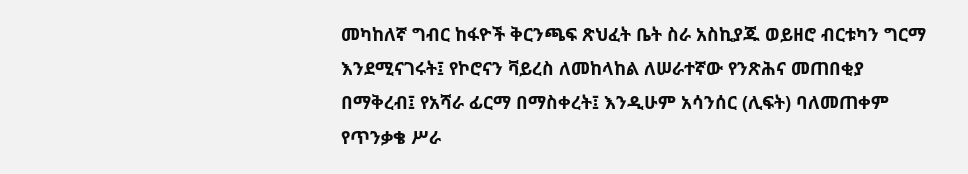መካከለኛ ግብር ከፋዮች ቅርንጫፍ ጽህፈት ቤት ስራ አስኪያጁ ወይዘሮ ብርቱካን ግርማ እንደሚናገሩት፤ የኮሮናን ቫይረስ ለመከላከል ለሠራተኛው የንጽሕና መጠበቂያ በማቅረብ፤ የአሻራ ፊርማ በማስቀረት፤ እንዲሁም አሳንሰር (ሊፍት) ባለመጠቀም የጥንቃቄ ሥራ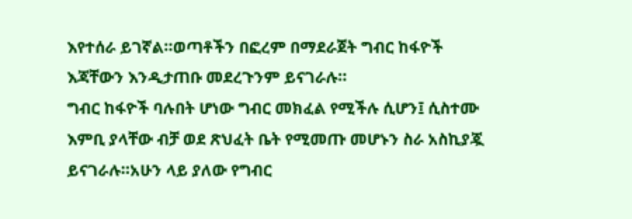እየተሰራ ይገኛል።ወጣቶችን በፎረም በማደራጀት ግብር ከፋዮች እጃቸውን እንዲታጠቡ መደረጉንም ይናገራሉ።
ግብር ከፋዮች ባሉበት ሆነው ግብር መክፈል የሚችሉ ሲሆን፤ ሲስተሙ እምቢ ያላቸው ብቻ ወደ ጽህፈት ቤት የሚመጡ መሆኑን ስራ አስኪያጇ ይናገራሉ።አሁን ላይ ያለው የግብር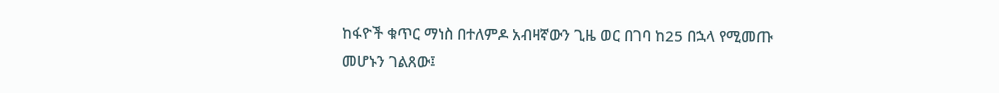ከፋዮች ቁጥር ማነስ በተለምዶ አብዛኛውን ጊዜ ወር በገባ ከ25 በኋላ የሚመጡ መሆኑን ገልጸው፤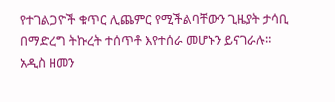የተገልጋዮች ቁጥር ሊጨምር የሚችልባቸውን ጊዜያት ታሳቢ በማድረግ ትኩረት ተሰጥቶ እየተሰራ መሆኑን ይናገራሉ።
አዲስ ዘመን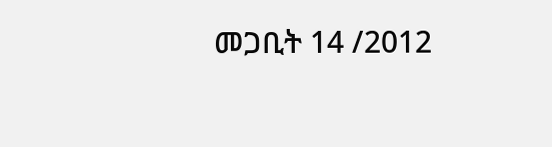መጋቢት 14 /2012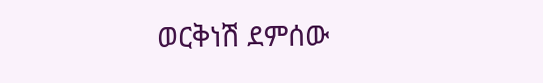ወርቅነሽ ደምሰው